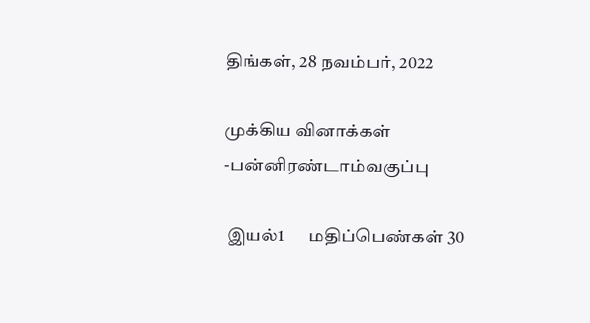திங்கள், 28 நவம்பர், 2022

முக்கிய வினாக்கள் -பன்னிரண்டாம்வகுப்பு

 இயல்1       மதிப்பெண்கள் 30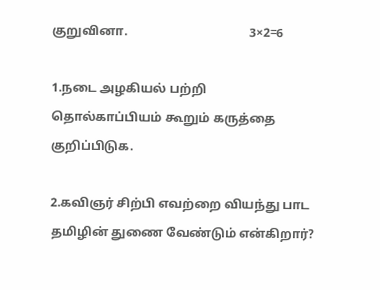குறுவினா.                                       3×2=6

1.நடை அழகியல் பற்றி தொல்காப்பியம் கூறும் கருத்தை குறிப்பிடுக.

2.கவிஞர் சிற்பி எவற்றை வியந்து பாட தமிழின் துணை வேண்டும் என்கிறார்?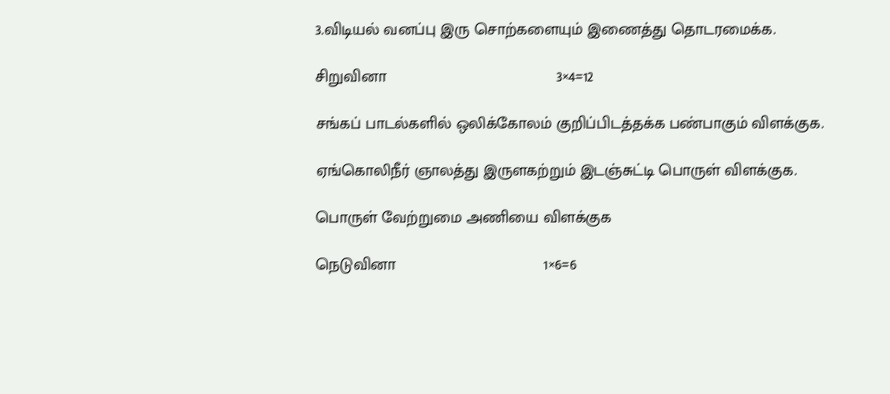3.விடியல் வனப்பு இரு சொற்களையும் இணைத்து தொடரமைக்க.

சிறுவினா                                      3×4=12

சங்கப் பாடல்களில் ஒலிக்கோலம் குறிப்பிடத்தக்க பண்பாகும் விளக்குக.

ஏங்கொலிநீர் ஞாலத்து இருளகற்றும் இடஞ்சுட்டி பொருள் விளக்குக.

பொருள் வேற்றுமை அணியை விளக்குக

நெடுவினா                                 1×6=6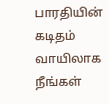பாரதியின் கடிதம் வாயிலாக நீங்கள்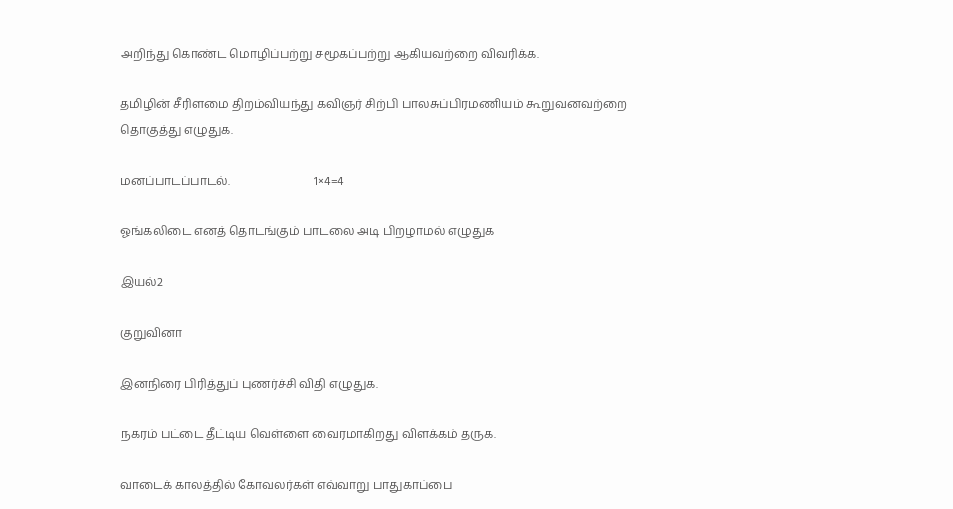அறிந்து கொண்ட மொழிப்பற்று சமூகப்பற்று ஆகியவற்றை விவரிக்க.

தமிழின் சீரிளமை திறம்வியந்து கவிஞர் சிற்பி பாலசுப்பிரமணியம் கூறுவனவற்றை தொகுத்து எழுதுக.

மனப்பாடப்பாடல்.                             1×4=4

ஓங்கலிடை எனத் தொடங்கும் பாடலை அடி பிறழாமல் எழுதுக

இயல்2

குறுவினா

இனநிரை பிரித்துப் புணர்ச்சி விதி எழுதுக.

நகரம் பட்டை தீட்டிய வெள்ளை வைரமாகிறது விளக்கம் தருக.

வாடைக் காலத்தில் கோவலர்கள் எவ்வாறு பாதுகாப்பை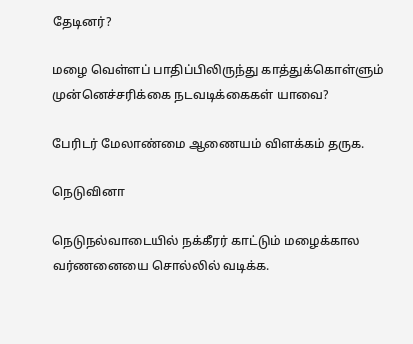தேடினர்?

மழை வெள்ளப் பாதிப்பிலிருந்து காத்துக்கொள்ளும் முன்னெச்சரிக்கை நடவடிக்கைகள் யாவை?

பேரிடர் மேலாண்மை ஆணையம் விளக்கம் தருக.

நெடுவினா

நெடுநல்வாடையில் நக்கீரர் காட்டும் மழைக்கால வர்ணனையை சொல்லில் வடிக்க.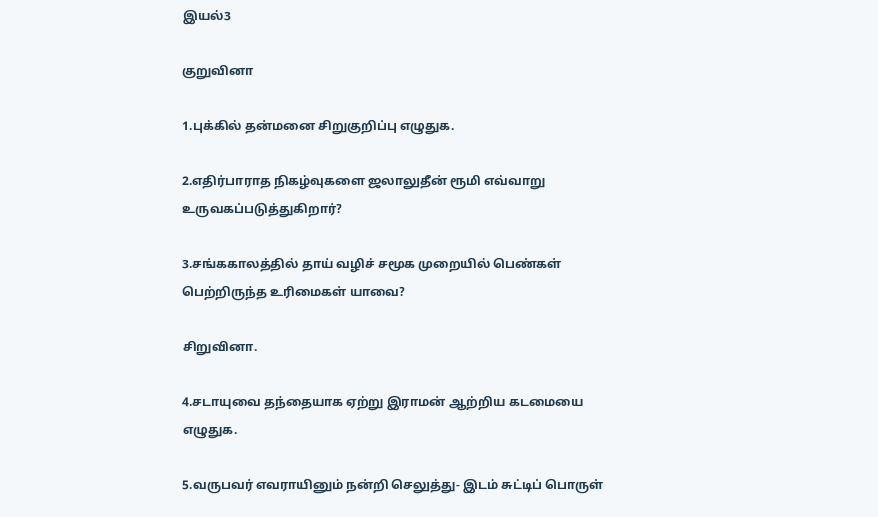இயல்3

குறுவினா

1.புக்கில் தன்மனை சிறுகுறிப்பு எழுதுக.

2.எதிர்பாராத நிகழ்வுகளை ஜலாலுதீன் ரூமி எவ்வாறு உருவகப்படுத்துகிறார்?

3.சங்ககாலத்தில் தாய் வழிச் சமூக முறையில் பெண்கள் பெற்றிருந்த உரிமைகள் யாவை?

சிறுவினா.

4.சடாயுவை தந்தையாக ஏற்று இராமன் ஆற்றிய கடமையை எழுதுக.

5.வருபவர் எவராயினும் நன்றி செலுத்து- இடம் சுட்டிப் பொருள்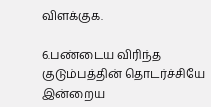விளக்குக.

6.பண்டைய விரிந்த குடும்பத்தின் தொடர்ச்சியே இன்றைய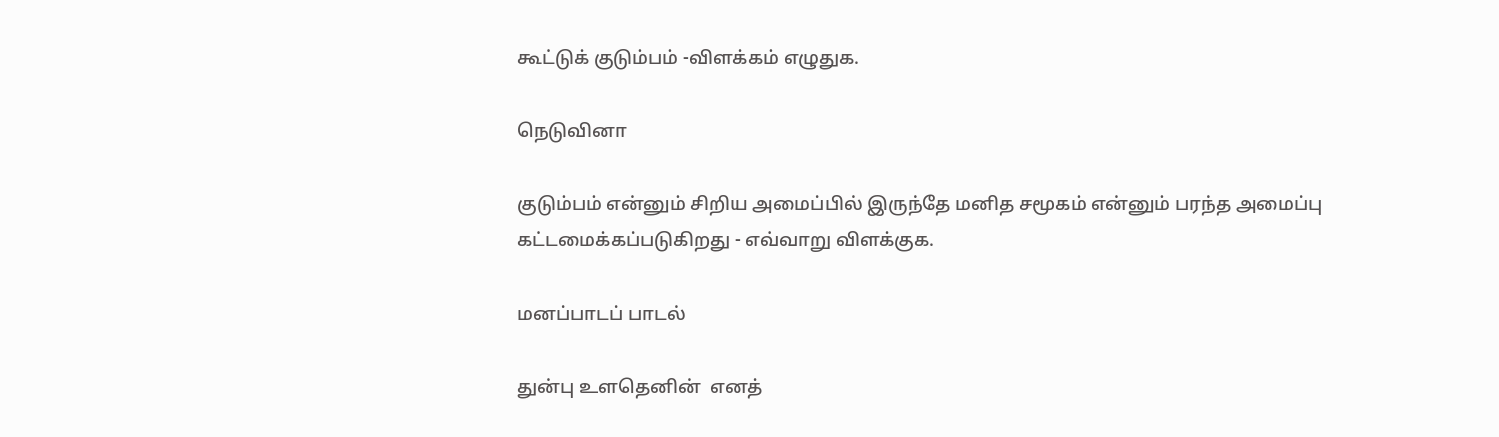கூட்டுக் குடும்பம் -விளக்கம் எழுதுக.

நெடுவினா

குடும்பம் என்னும் சிறிய அமைப்பில் இருந்தே மனித சமூகம் என்னும் பரந்த அமைப்பு கட்டமைக்கப்படுகிறது - எவ்வாறு விளக்குக.

மனப்பாடப் பாடல்

துன்பு உளதெனின்  எனத்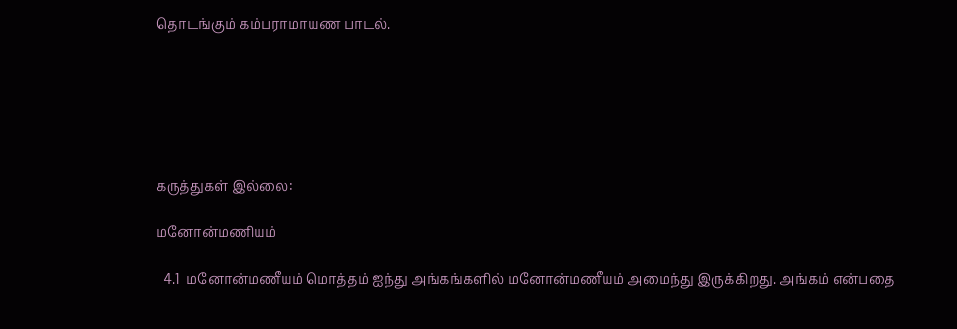தொடங்கும் கம்பராமாயண பாடல்.






கருத்துகள் இல்லை:

மனோன்மணியம்

  4.1  மனோன்மணீயம் மொத்தம் ஐந்து அங்கங்களில் மனோன்மணீயம் அமைந்து இருக்கிறது. அங்கம் என்பதை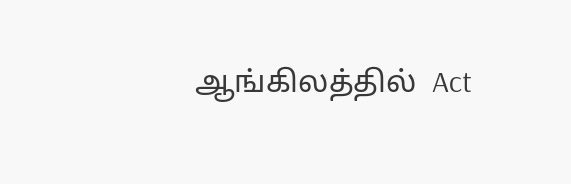ஆங்கிலத்தில்  Act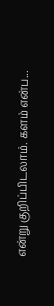என்று குறிப்பிடலாம். களம் என்ப...